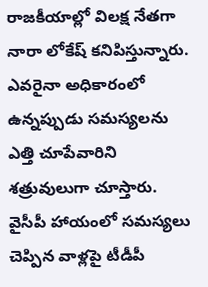రాజకీయాల్లో విలక్ష నేతగా నారా లోకేష్ కనిపిస్తున్నారు. ఎవరైనా అధికారంలో ఉన్నప్పుడు సమస్యలను ఎత్తి చూపేవారిని శత్రువులుగా చూస్తారు. వైసీపీ హాయంలో సమస్యలు చెప్పిన వాళ్లపై టీడీపీ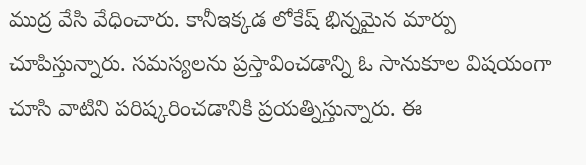ముద్ర వేసి వేధించారు. కానీఇక్కడ లోకేష్ భిన్నమైన మార్పు చూపిస్తున్నారు. సమస్యలను ప్రస్తావించడాన్ని ఓ సానుకూల విషయంగా చూసి వాటిని పరిష్కరించడానికి ప్రయత్నిస్తున్నారు. ఈ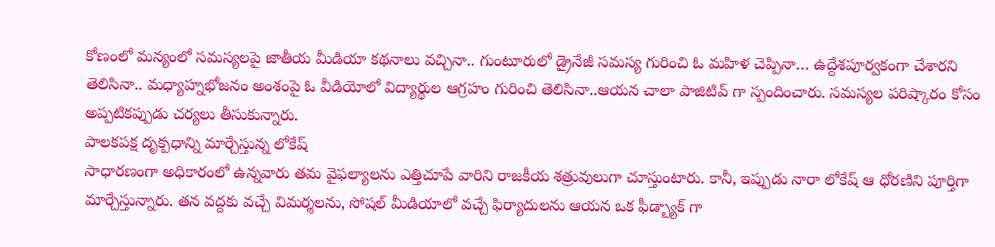కోణంలో మన్యంలో సమస్యలపై జాతీయ మీడియా కథనాలు వచ్చినా.. గుంటూరులో డ్రైనేజీ సమస్య గురించి ఓ మహిళ చెప్పినా… ఉద్దేశపూర్వకంగా చేశారని తెలిసినా.. మధ్యాహ్నభోజనం అంశంపై ఓ వీడియోలో విద్యార్థుల ఆగ్రహం గురించి తెలిసినా..ఆయన చాలా పాజిటివ్ గా స్పందించారు. సమస్యల పరిష్కారం కోసం అప్పటికప్పుడు చర్యలు తీసుకున్నారు.
పాలకపక్ష దృక్పధాన్ని మార్చేస్తున్న లోకేష్
సాధారణంగా అధికారంలో ఉన్నవారు తమ వైఫల్యాలను ఎత్తిచూపే వారిని రాజకీయ శత్రువులుగా చూస్తుంటారు. కానీ, ఇప్పుడు నారా లోకేష్ ఆ ధోరణిని పూర్తిగా మార్చేస్తున్నారు. తన వద్దకు వచ్చే విమర్శలను, సోషల్ మీడియాలో వచ్చే ఫిర్యాదులను ఆయన ఒక ఫీడ్బ్యాక్ గా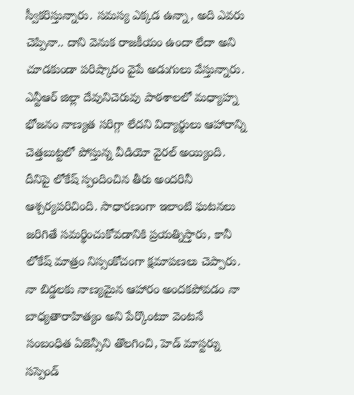స్వీకరిస్తున్నారు. సమస్య ఎక్కడ ఉన్నా, అది ఎవరు చెప్పినా.. దాని వెనుక రాజకీయం ఉందా లేదా అని చూడకుండా పరిష్కారం వైపే అడుగులు వేస్తున్నారు. ఎన్టీఆర్ జిల్లా దేవునిచెరువు పాఠశాలలో మధ్యాహ్న భోజనం నాణ్యత సరిగ్గా లేదని విద్యార్థులు ఆహారాన్ని చెత్తబుట్టలో పోస్తున్న వీడియో వైరల్ అయ్యింది. దీనిపై లోకేష్ స్పందించిన తీరు అందరినీ ఆశ్చర్యపరిచింది. సాధారణంగా ఇలాంటి ఘటనలు జరిగితే సమర్థించుకోవడానికి ప్రయత్నిస్తారు, కానీ లోకేష్ మాత్రం నిస్సంకోచంగా క్షమాపణలు చెప్పారు. నా బిడ్డలకు నాణ్యమైన ఆహారం అందకపోవడం నా బాధ్యతారాహిత్యం అని పేర్కొంటూ వెంటనే సంబంధిత ఏజెన్సీని తొలగించి, హెడ్ మాస్టర్ను సస్పెండ్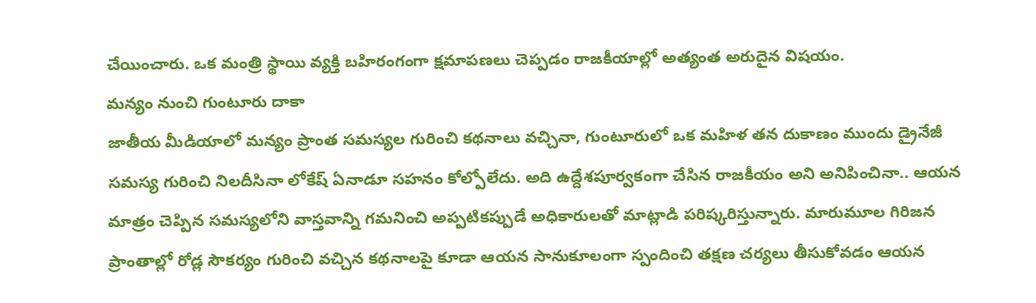చేయించారు. ఒక మంత్రి స్థాయి వ్యక్తి బహిరంగంగా క్షమాపణలు చెప్పడం రాజకీయాల్లో అత్యంత అరుదైన విషయం.
మన్యం నుంచి గుంటూరు దాకా
జాతీయ మీడియాలో మన్యం ప్రాంత సమస్యల గురించి కథనాలు వచ్చినా, గుంటూరులో ఒక మహిళ తన దుకాణం ముందు డ్రైనేజీ సమస్య గురించి నిలదీసినా లోకేష్ ఏనాడూ సహనం కోల్పోలేదు. అది ఉద్దేశపూర్వకంగా చేసిన రాజకీయం అని అనిపించినా.. ఆయన మాత్రం చెప్పిన సమస్యలోని వాస్తవాన్ని గమనించి అప్పటికప్పుడే అధికారులతో మాట్లాడి పరిష్కరిస్తున్నారు. మారుమూల గిరిజన ప్రాంతాల్లో రోడ్ల సౌకర్యం గురించి వచ్చిన కథనాలపై కూడా ఆయన సానుకూలంగా స్పందించి తక్షణ చర్యలు తీసుకోవడం ఆయన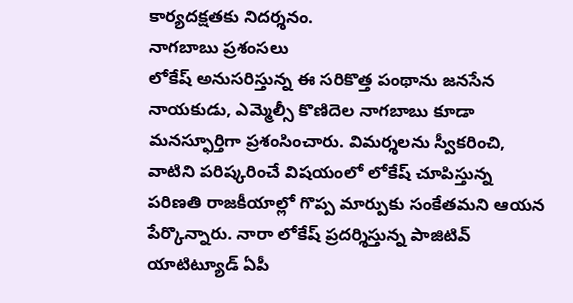కార్యదక్షతకు నిదర్శనం.
నాగబాబు ప్రశంసలు
లోకేష్ అనుసరిస్తున్న ఈ సరికొత్త పంథాను జనసేన నాయకుడు, ఎమ్మెల్సీ కొణిదెల నాగబాబు కూడా మనస్ఫూర్తిగా ప్రశంసించారు. విమర్శలను స్వీకరించి, వాటిని పరిష్కరించే విషయంలో లోకేష్ చూపిస్తున్న పరిణతి రాజకీయాల్లో గొప్ప మార్పుకు సంకేతమని ఆయన పేర్కొన్నారు. నారా లోకేష్ ప్రదర్శిస్తున్న పాజిటివ్ యాటిట్యూడ్ ఏపీ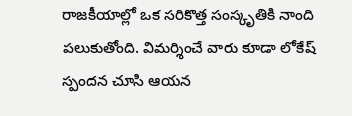రాజకీయాల్లో ఒక సరికొత్త సంస్కృతికి నాంది పలుకుతోంది. విమర్శించే వారు కూడా లోకేష్ స్పందన చూసి ఆయన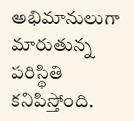అభిమానులుగా మారుతున్న పరిస్థితి కనిపిస్తోంది.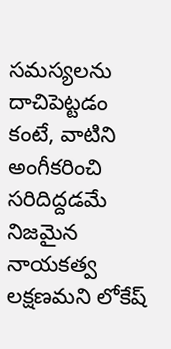సమస్యలను దాచిపెట్టడం కంటే, వాటిని అంగీకరించి సరిదిద్దడమే నిజమైన నాయకత్వ లక్షణమని లోకేష్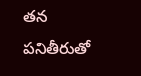తన పనితీరుతో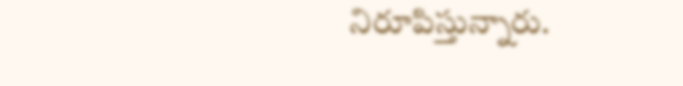నిరూపిస్తున్నారు.